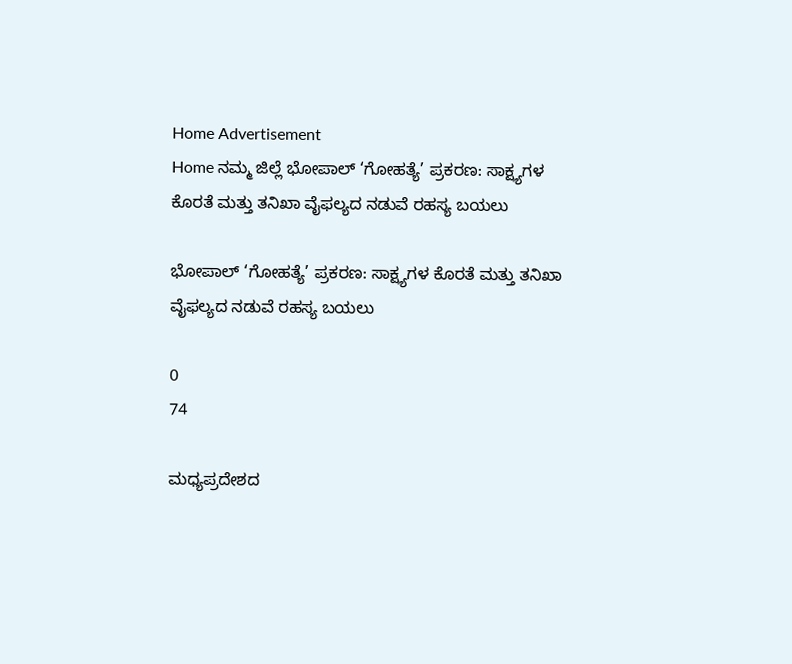Home Advertisement
Home ನಮ್ಮ ಜಿಲ್ಲೆ ಭೋಪಾಲ್ ‘ಗೋಹತ್ಯೆ’ ಪ್ರಕರಣ: ಸಾಕ್ಷ್ಯಗಳ ಕೊರತೆ ಮತ್ತು ತನಿಖಾ ವೈಫಲ್ಯದ ನಡುವೆ ರಹಸ್ಯ ಬಯಲು

ಭೋಪಾಲ್ ‘ಗೋಹತ್ಯೆ’ ಪ್ರಕರಣ: ಸಾಕ್ಷ್ಯಗಳ ಕೊರತೆ ಮತ್ತು ತನಿಖಾ ವೈಫಲ್ಯದ ನಡುವೆ ರಹಸ್ಯ ಬಯಲು

0
74

ಮಧ್ಯಪ್ರದೇಶದ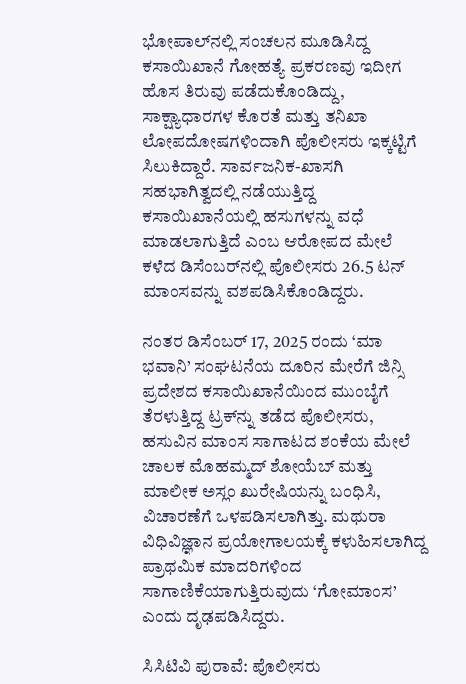ಭೋಪಾಲ್‌ನಲ್ಲಿ ಸಂಚಲನ ಮೂಡಿಸಿದ್ದ ಕಸಾಯಿಖಾನೆ ಗೋಹತ್ಯೆ ಪ್ರಕರಣವು ಇದೀಗ ಹೊಸ ತಿರುವು ಪಡೆದುಕೊಂಡಿದ್ದು, ಸಾಕ್ಷ್ಯಾಧಾರಗಳ ಕೊರತೆ ಮತ್ತು ತನಿಖಾ ಲೋಪದೋಷಗಳಿಂದಾಗಿ ಪೊಲೀಸರು ಇಕ್ಕಟ್ಟಿಗೆ ಸಿಲುಕಿದ್ದಾರೆ. ಸಾರ್ವಜನಿಕ-ಖಾಸಗಿ ಸಹಭಾಗಿತ್ವದಲ್ಲಿ ನಡೆಯುತ್ತಿದ್ದ ಕಸಾಯಿಖಾನೆಯಲ್ಲಿ ಹಸುಗಳನ್ನು ವಧೆ ಮಾಡಲಾಗುತ್ತಿದೆ ಎಂಬ ಆರೋಪದ ಮೇಲೆ ಕಳೆದ ಡಿಸೆಂಬರ್‌ನಲ್ಲಿ ಪೊಲೀಸರು 26.5 ಟನ್ ಮಾಂಸವನ್ನು ವಶಪಡಿಸಿಕೊಂಡಿದ್ದರು.

ನಂತರ ಡಿಸೆಂಬರ್ 17, 2025 ರಂದು ‘ಮಾ ಭವಾನಿ’ ಸಂಘಟನೆಯ ದೂರಿನ ಮೇರೆಗೆ ಜಿನ್ಸಿ ಪ್ರದೇಶದ ಕಸಾಯಿಖಾನೆಯಿಂದ ಮುಂಬೈಗೆ ತೆರಳುತ್ತಿದ್ದ ಟ್ರಕ್‌ನ್ನು ತಡೆದ ಪೊಲೀಸರು, ಹಸುವಿನ ಮಾಂಸ ಸಾಗಾಟದ ಶಂಕೆಯ ಮೇಲೆ ಚಾಲಕ ಮೊಹಮ್ಮದ್ ಶೋಯೆಬ್ ಮತ್ತು ಮಾಲೀಕ ಅಸ್ಲಂ ಖುರೇಷಿಯನ್ನು ಬಂಧಿಸಿ, ವಿಚಾರಣೆಗೆ ಒಳಪಡಿಸಲಾಗಿತ್ತು. ಮಥುರಾ ವಿಧಿವಿಜ್ಞಾನ ಪ್ರಯೋಗಾಲಯಕ್ಕೆ ಕಳುಹಿಸಲಾಗಿದ್ದ ಪ್ರಾಥಮಿಕ ಮಾದರಿಗಳಿಂದ ಸಾಗಾಣಿಕೆಯಾಗುತ್ತಿರುವುದು ‘ಗೋಮಾಂಸ’ ಎಂದು ದೃಢಪಡಿಸಿದ್ದರು.

ಸಿಸಿಟಿವಿ ಪುರಾವೆ: ಪೊಲೀಸರು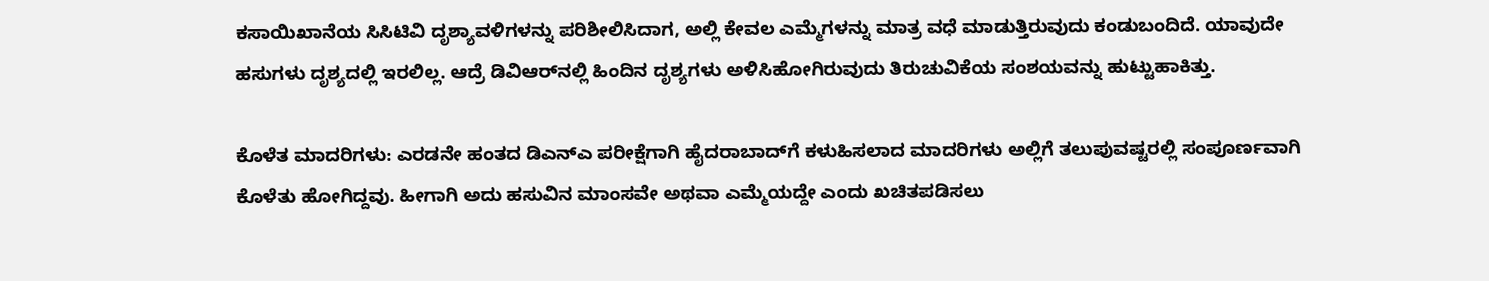ಕಸಾಯಿಖಾನೆಯ ಸಿಸಿಟಿವಿ ದೃಶ್ಯಾವಳಿಗಳನ್ನು ಪರಿಶೀಲಿಸಿದಾಗ, ಅಲ್ಲಿ ಕೇವಲ ಎಮ್ಮೆಗಳನ್ನು ಮಾತ್ರ ವಧೆ ಮಾಡುತ್ತಿರುವುದು ಕಂಡುಬಂದಿದೆ. ಯಾವುದೇ ಹಸುಗಳು ದೃಶ್ಯದಲ್ಲಿ ಇರಲಿಲ್ಲ. ಆದ್ರೆ ಡಿವಿಆರ್‌ನಲ್ಲಿ ಹಿಂದಿನ ದೃಶ್ಯಗಳು ಅಳಿಸಿಹೋಗಿರುವುದು ತಿರುಚುವಿಕೆಯ ಸಂಶಯವನ್ನು ಹುಟ್ಟುಹಾಕಿತ್ತು.

ಕೊಳೆತ ಮಾದರಿಗಳು: ಎರಡನೇ ಹಂತದ ಡಿಎನ್‌ಎ ಪರೀಕ್ಷೆಗಾಗಿ ಹೈದರಾಬಾದ್‌ಗೆ ಕಳುಹಿಸಲಾದ ಮಾದರಿಗಳು ಅಲ್ಲಿಗೆ ತಲುಪುವಷ್ಟರಲ್ಲಿ ಸಂಪೂರ್ಣವಾಗಿ ಕೊಳೆತು ಹೋಗಿದ್ದವು. ಹೀಗಾಗಿ ಅದು ಹಸುವಿನ ಮಾಂಸವೇ ಅಥವಾ ಎಮ್ಮೆಯದ್ದೇ ಎಂದು ಖಚಿತಪಡಿಸಲು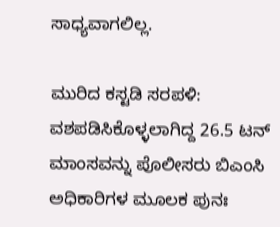ಸಾಧ್ಯವಾಗಲಿಲ್ಲ.

ಮುರಿದ ಕಸ್ಟಡಿ ಸರಪಳಿ: ವಶಪಡಿಸಿಕೊಳ್ಳಲಾಗಿದ್ದ 26.5 ಟನ್ ಮಾಂಸವನ್ನು ಪೊಲೀಸರು ಬಿಎಂಸಿ ಅಧಿಕಾರಿಗಳ ಮೂಲಕ ಪುನಃ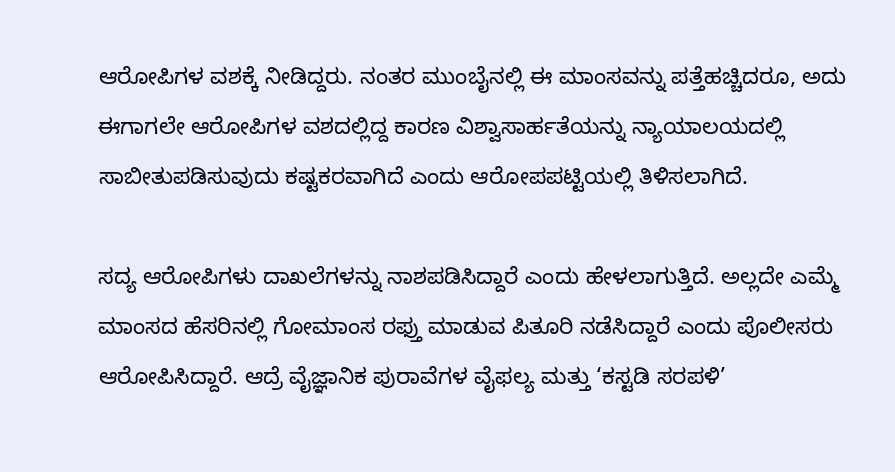ಆರೋಪಿಗಳ ವಶಕ್ಕೆ ನೀಡಿದ್ದರು. ನಂತರ ಮುಂಬೈನಲ್ಲಿ ಈ ಮಾಂಸವನ್ನು ಪತ್ತೆಹಚ್ಚಿದರೂ, ಅದು ಈಗಾಗಲೇ ಆರೋಪಿಗಳ ವಶದಲ್ಲಿದ್ದ ಕಾರಣ ವಿಶ್ವಾಸಾರ್ಹತೆಯನ್ನು ನ್ಯಾಯಾಲಯದಲ್ಲಿ ಸಾಬೀತುಪಡಿಸುವುದು ಕಷ್ಟಕರವಾಗಿದೆ ಎಂದು ಆರೋಪಪಟ್ಟಿಯಲ್ಲಿ ತಿಳಿಸಲಾಗಿದೆ.

ಸದ್ಯ ಆರೋಪಿಗಳು ದಾಖಲೆಗಳನ್ನು ನಾಶಪಡಿಸಿದ್ದಾರೆ ಎಂದು ಹೇಳಲಾಗುತ್ತಿದೆ. ಅಲ್ಲದೇ ಎಮ್ಮೆ ಮಾಂಸದ ಹೆಸರಿನಲ್ಲಿ ಗೋಮಾಂಸ ರಫ್ತು ಮಾಡುವ ಪಿತೂರಿ ನಡೆಸಿದ್ದಾರೆ ಎಂದು ಪೊಲೀಸರು ಆರೋಪಿಸಿದ್ದಾರೆ. ಆದ್ರೆ ವೈಜ್ಞಾನಿಕ ಪುರಾವೆಗಳ ವೈಫಲ್ಯ ಮತ್ತು ‘ಕಸ್ಟಡಿ ಸರಪಳಿ’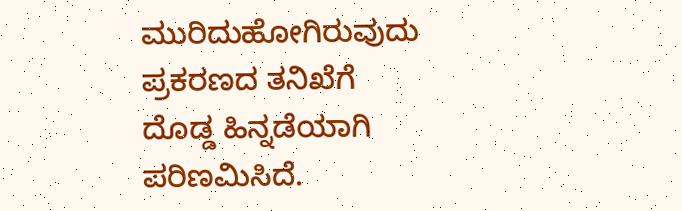ಮುರಿದುಹೋಗಿರುವುದು ಪ್ರಕರಣದ ತನಿಖೆಗೆ ದೊಡ್ಡ ಹಿನ್ನಡೆಯಾಗಿ ಪರಿಣಮಿಸಿದೆ.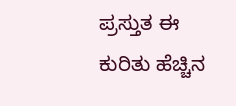ಪ್ರಸ್ತುತ ಈ ಕುರಿತು ಹೆಚ್ಚಿನ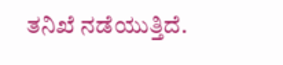ತನಿಖೆ ನಡೆಯುತ್ತಿದೆ.